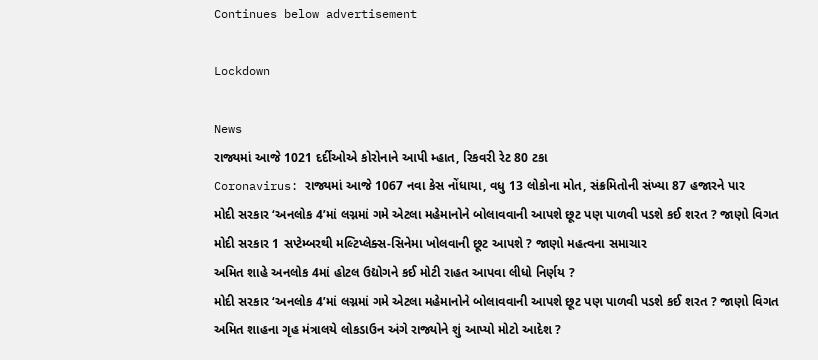Continues below advertisement

Lockdown

News
રાજ્યમાં આજે 1021 દર્દીઓએ કોરોનાને આપી મ્હાત, રિકવરી રેટ 80 ટકા
Coronavirus: રાજ્યમાં આજે 1067 નવા કેસ નોંધાયા, વધુ 13 લોકોના મોત, સંક્રમિતોની સંખ્યા 87 હજારને પાર
મોદી સરકાર ‘અનલોક 4’માં લગ્નમાં ગમે એટલા મહેમાનોને બોલાવવાની આપશે છૂટ પણ પાળવી પડશે કઈ શરત ? જાણો વિગત
મોદી સરકાર 1 સપ્ટેમ્બરથી મલ્ટિપ્લેક્સ-સિનેમા ખોલવાની છૂટ આપશે ? જાણો મહત્વના સમાચાર
અમિત શાહે અનલોક 4માં હોટલ ઉદ્યોગને કઈ મોટી રાહત આપવા લીધો નિર્ણય ?
મોદી સરકાર ‘અનલોક 4’માં લગ્નમાં ગમે એટલા મહેમાનોને બોલાવવાની આપશે છૂટ પણ પાળવી પડશે કઈ શરત ? જાણો વિગત
અમિત શાહના ગૃહ મંત્રાલયે લોકડાઉન અંગે રાજ્યોને શું આપ્યો મોટો આદેશ ?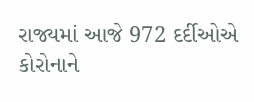રાજ્યમાં આજે 972 દર્દીઓએ કોરોનાને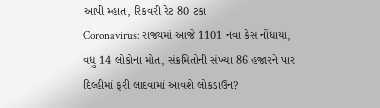આપી મ્હાત, રિકવરી રેટ 80 ટકા
Coronavirus: રાજ્યમાં આજે 1101 નવા કેસ નોંધાયા, વધુ 14 લોકોના મોત, સંક્રમિતોની સંખ્યા 86 હજારને પાર
દિલ્હીમાં ફરી લાદવામાં આવશે લોકડાઉન?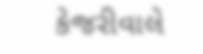કેજરીવાલે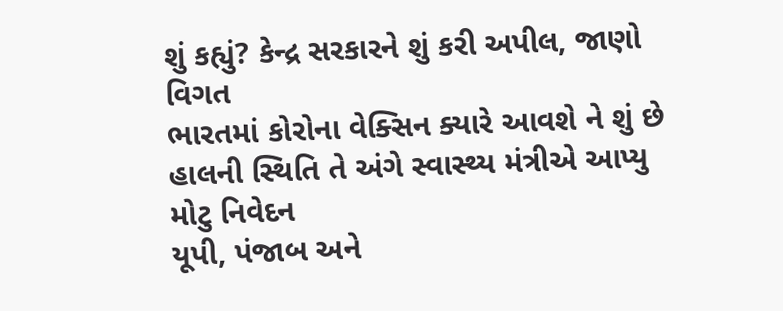શું કહ્યું? કેન્દ્ર સરકારને શું કરી અપીલ, જાણો વિગત
ભારતમાં કોરોના વેક્સિન ક્યારે આવશે ને શું છે હાલની સ્થિતિ તે અંગે સ્વાસ્થ્ય મંત્રીએ આપ્યુ મોટુ નિવેદન
યૂપી, પંજાબ અને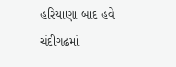હરિયાણા બાદ હવે ચંદીગઢમાં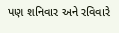પણ શનિવાર અને રવિવારે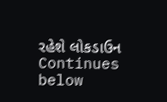રહેશે લોકડાઉન
Continues below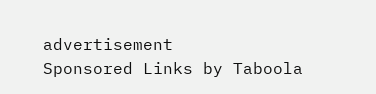advertisement
Sponsored Links by Taboola